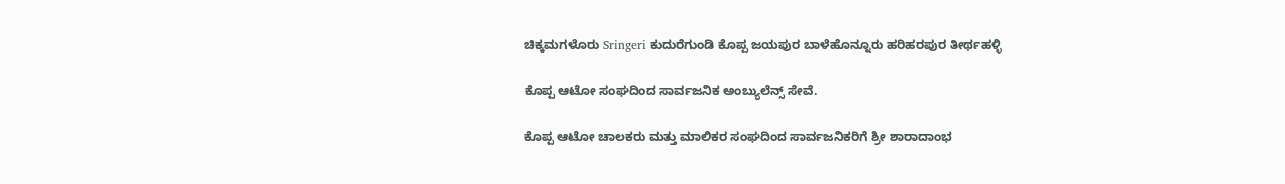ಚಿಕ್ಕಮಗಳೊರು Sringeri ಕುದುರೆಗುಂಡಿ ಕೊಪ್ಪ ಜಯಪುರ ಬಾಳೆಹೊನ್ನೂರು ಹರಿಹರಪುರ ತೀರ್ಥಹಳ್ಳಿ

ಕೊಪ್ಪ ಆಟೋ ಸಂಘದಿಂದ ಸಾರ್ವಜನಿಕ ಅಂಬ್ಯುಲೆನ್ಸ್ ಸೇವೆ.

ಕೊಪ್ಪ ಆಟೋ ಚಾಲಕರು ಮತ್ತು ಮಾಲಿಕರ ಸಂಘದಿಂದ ಸಾರ್ವಜನಿಕರಿಗೆ ಶ್ರೀ ಶಾರಾದಾಂಭ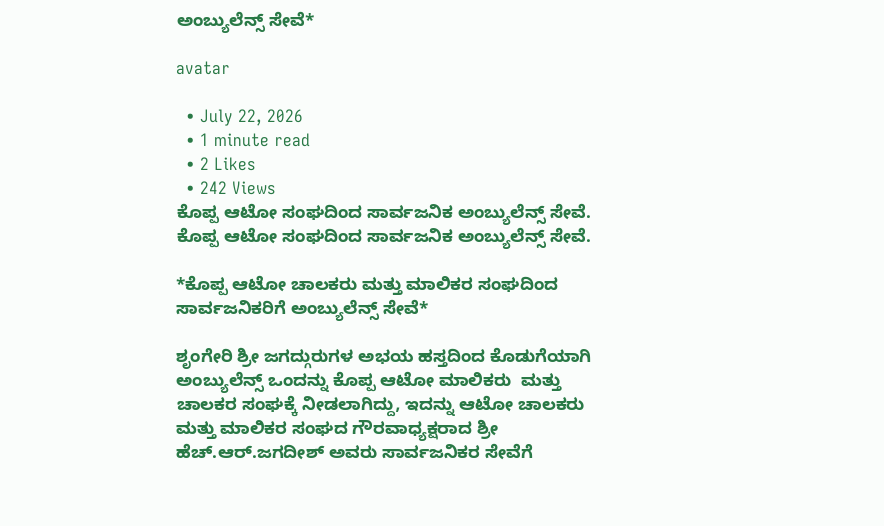ಅಂಬ್ಯುಲೆನ್ಸ್ ಸೇವೆ*

avatar

  • July 22, 2026
  • 1 minute read
  • 2 Likes
  • 242 Views
ಕೊಪ್ಪ ಆಟೋ ಸಂಘದಿಂದ ಸಾರ್ವಜನಿಕ ಅಂಬ್ಯುಲೆನ್ಸ್ ಸೇವೆ.
ಕೊಪ್ಪ ಆಟೋ ಸಂಘದಿಂದ ಸಾರ್ವಜನಿಕ ಅಂಬ್ಯುಲೆನ್ಸ್ ಸೇವೆ.

*ಕೊಪ್ಪ ಆಟೋ ಚಾಲಕರು ಮತ್ತು ಮಾಲಿಕರ ಸಂಘದಿಂದ ಸಾರ್ವಜನಿಕರಿಗೆ ಅಂಬ್ಯುಲೆನ್ಸ್ ಸೇವೆ*

ಶೃಂಗೇರಿ ಶ್ರೀ ಜಗದ್ಗುರುಗಳ ಅಭಯ ಹಸ್ತದಿಂದ ಕೊಡುಗೆಯಾಗಿ ಅಂಬ್ಯುಲೆನ್ಸ್ ಒಂದನ್ನು ಕೊಪ್ಪ ಆಟೋ ಮಾಲಿಕರು  ಮತ್ತು ಚಾಲಕರ ಸಂಘಕ್ಕೆ ನೀಡಲಾಗಿದ್ದು, ಇದನ್ನು ಆಟೋ ಚಾಲಕರು ಮತ್ತು ಮಾಲಿಕರ ಸಂಘದ ಗೌರವಾಧ್ಯಕ್ಷರಾದ ಶ್ರೀ ಹೆಚ್.ಆರ್.ಜಗದೀಶ್ ಅವರು ಸಾರ್ವಜನಿಕರ ಸೇವೆಗೆ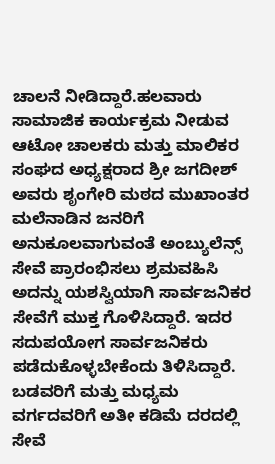ಚಾಲನೆ ನೀಡಿದ್ದಾರೆ.ಹಲವಾರು ಸಾಮಾಜಿಕ ಕಾರ್ಯಕ್ರಮ ನೀಡುವ ಆಟೋ ಚಾಲಕರು ಮತ್ತು ಮಾಲಿಕರ ಸಂಘದ ಅಧ್ಯಕ್ಷರಾದ ಶ್ರೀ ಜಗದೀಶ್ ಅವರು ಶೃಂಗೇರಿ ಮಠದ ಮುಖಾಂತರ ಮಲೆನಾಡಿನ ಜನರಿಗೆ ಅನುಕೂಲವಾಗುವಂತೆ ಅಂಬ್ಯುಲೆನ್ಸ್ ಸೇವೆ ಪ್ರಾರಂಭಿಸಲು ಶ್ರಮವಹಿಸಿ ಅದನ್ನು ಯಶಸ್ವಿಯಾಗಿ ಸಾರ್ವಜನಿಕರ ಸೇವೆಗೆ ಮುಕ್ತ ಗೊಳಿಸಿದ್ದಾರೆ. ಇದರ ಸದುಪಯೋಗ ಸಾರ್ವಜನಿಕರು ಪಡೆದುಕೊಳ್ಳಬೇಕೆಂದು ತಿಳಿಸಿದ್ದಾರೆ. ಬಡವರಿಗೆ ಮತ್ತು ಮಧ್ಯಮ ವರ್ಗದವರಿಗೆ ಅತೀ ಕಡಿಮೆ ದರದಲ್ಲಿ ಸೇವೆ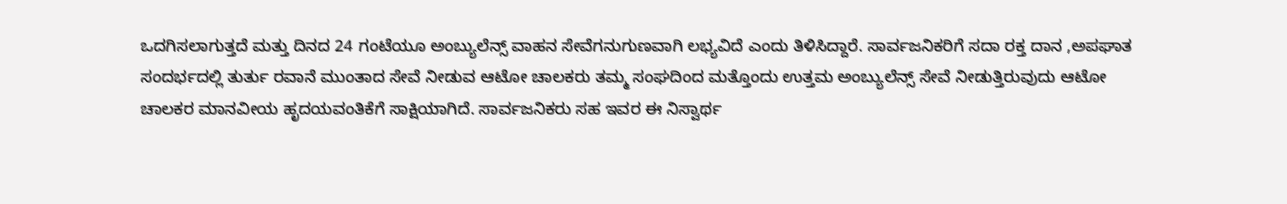ಒದಗಿಸಲಾಗುತ್ತದೆ ಮತ್ತು ದಿನದ 24 ಗಂಟೆಯೂ ಅಂಬ್ಯುಲೆನ್ಸ್ ವಾಹನ ಸೇವೆಗನುಗುಣವಾಗಿ ಲಭ್ಯವಿದೆ ಎಂದು ತಿಳಿಸಿದ್ದಾರೆ. ಸಾರ್ವಜನಿಕರಿಗೆ ಸದಾ ರಕ್ತ ದಾನ ,ಅಪಘಾತ ಸಂದರ್ಭದಲ್ಲಿ ತುರ್ತು ರವಾನೆ ಮುಂತಾದ ಸೇವೆ ನೀಡುವ ಆಟೋ ಚಾಲಕರು ತಮ್ಮ ಸಂಘದಿಂದ ಮತ್ತೊಂದು ಉತ್ತಮ ಅಂಬ್ಯುಲೆನ್ಸ್ ಸೇವೆ ನೀಡುತ್ತಿರುವುದು ಆಟೋ ಚಾಲಕರ ಮಾನವೀಯ ಹೃದಯವಂತಿಕೆಗೆ ಸಾಕ್ಷಿಯಾಗಿದೆ. ಸಾರ್ವಜನಿಕರು ಸಹ ಇವರ ಈ ನಿಸ್ವಾರ್ಥ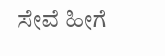ಸೇವೆ ಹೀಗೆ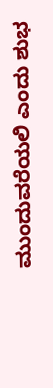ಮುಂದುವರೆಯಲಿ ಎಂದು ಶುಭ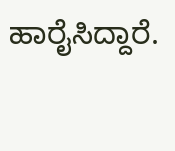ಹಾರೈಸಿದ್ದಾರೆ.